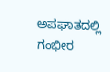ಅಪಘಾತದಲ್ಲಿ ಗಂಭೀರ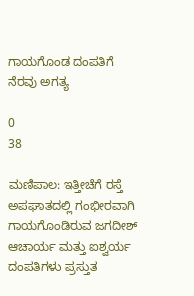ಗಾಯಗೊಂಡ ದಂಪತಿಗೆ ನೆರವು ಅಗತ್ಯ

0
38

ಮಣಿಪಾಲ: ಇತ್ತೀಚೆಗೆ ರಸ್ತೆ ಅಪಘಾತದಲ್ಲಿ ಗಂಭೀರವಾಗಿ ಗಾಯಗೊಂಡಿರುವ ಜಗದೀಶ್ ಆಚಾರ್ಯ ಮತ್ತು ಐಶ್ವರ್ಯ ದಂಪತಿಗಳು ಪ್ರಸ್ತುತ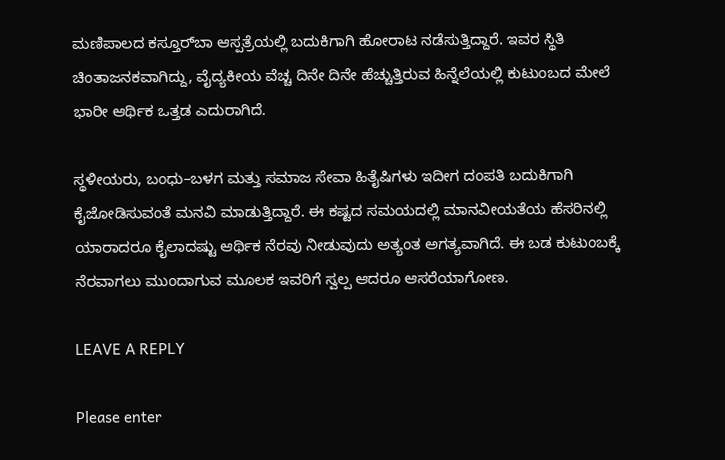ಮಣಿಪಾಲದ ಕಸ್ತೂರ್‌ಬಾ ಆಸ್ಪತ್ರೆಯಲ್ಲಿ ಬದುಕಿಗಾಗಿ ಹೋರಾಟ ನಡೆಸುತ್ತಿದ್ದಾರೆ. ಇವರ ಸ್ಥಿತಿ ಚಿಂತಾಜನಕವಾಗಿದ್ದು, ವೈದ್ಯಕೀಯ ವೆಚ್ಚ ದಿನೇ ದಿನೇ ಹೆಚ್ಚುತ್ತಿರುವ ಹಿನ್ನೆಲೆಯಲ್ಲಿ ಕುಟುಂಬದ ಮೇಲೆ ಭಾರೀ ಆರ್ಥಿಕ ಒತ್ತಡ ಎದುರಾಗಿದೆ.

ಸ್ಥಳೀಯರು, ಬಂಧು–ಬಳಗ ಮತ್ತು ಸಮಾಜ ಸೇವಾ ಹಿತೈಷಿಗಳು ಇದೀಗ ದಂಪತಿ ಬದುಕಿಗಾಗಿ ಕೈಜೋಡಿಸುವಂತೆ ಮನವಿ ಮಾಡುತ್ತಿದ್ದಾರೆ. ಈ ಕಷ್ಟದ ಸಮಯದಲ್ಲಿ ಮಾನವೀಯತೆಯ ಹೆಸರಿನಲ್ಲಿ ಯಾರಾದರೂ ಕೈಲಾದಷ್ಟು ಆರ್ಥಿಕ ನೆರವು ನೀಡುವುದು ಅತ್ಯಂತ ಅಗತ್ಯವಾಗಿದೆ. ಈ ಬಡ ಕುಟುಂಬಕ್ಕೆ ನೆರವಾಗಲು ಮುಂದಾಗುವ ಮೂಲಕ ಇವರಿಗೆ ಸ್ವಲ್ಪ ಆದರೂ ಆಸರೆಯಾಗೋಣ.

LEAVE A REPLY

Please enter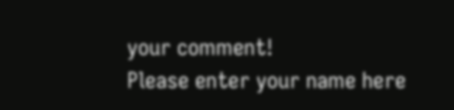your comment!
Please enter your name here